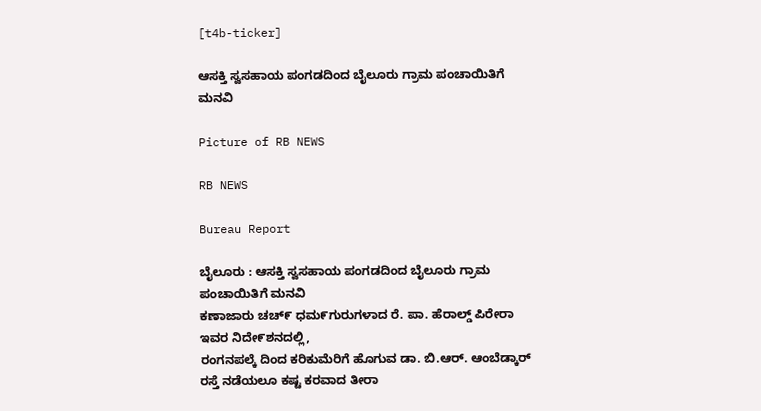[t4b-ticker]

ಆಸಕ್ತಿ ಸ್ವಸಹಾಯ ಪಂಗಡದಿಂದ ಬೈಲೂರು ಗ್ರಾಮ ಪಂಚಾಯಿತಿಗೆ ಮನವಿ

Picture of RB NEWS

RB NEWS

Bureau Report

ಬೈಲೂರು : ಆಸಕ್ತಿ ಸ್ವಸಹಾಯ ಪಂಗಡದಿಂದ ಬೈಲೂರು ಗ್ರಾಮ ಪಂಚಾಯಿತಿಗೆ ಮನವಿ
ಕಣಾಜಾರು ಚಚ್೯ ಧಮ೯ಗುರುಗಳಾದ ರೆ. ಪಾ. ಹೆರಾಲ್ಡ್ ಪಿರೇರಾ ಇವರ ನಿದೇ೯ಶನದಲ್ಲಿ,
ರಂಗನಪಲ್ಕೆ ದಿಂದ ಕರಿಕುಮೆರಿಗೆ ಹೊಗುವ ಡಾ. ಬಿ.ಆರ್. ಆಂಬೆಡ್ಕಾರ್ ರಸ್ತೆ ನಡೆಯಲೂ ಕಷ್ಟ ಕರವಾದ ತೀರಾ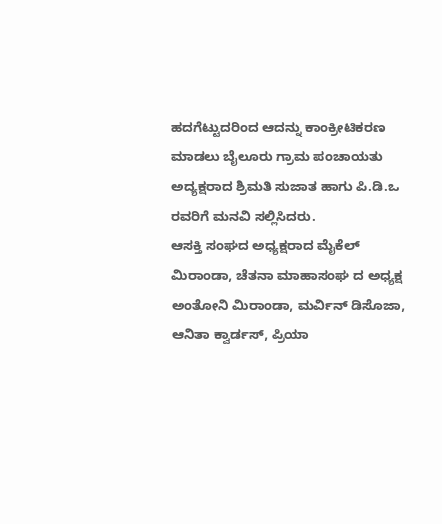ಹದಗೆಟ್ಟುದರಿಂದ ಆದನ್ನು ಕಾಂಕ್ರೀಟಿಕರಣ ಮಾಡಲು ಬೈಲೂರು ಗ್ರಾಮ ಪಂಚಾಯತು ಅದ್ಯಕ್ಷರಾದ ಶ್ರಿಮತಿ ಸುಜಾತ ಹಾಗು ಪಿ.ಡಿ.ಒ ರವರಿಗೆ ಮನವಿ ಸಲ್ಲಿಸಿದರು.
ಆಸಕ್ತಿ ಸಂಘದ ಅಧ್ಯಕ್ಷರಾದ ಮೈಕೆಲ್ ಮಿರಾಂಡಾ, ಚೆತನಾ ಮಾಹಾಸಂಘ ದ ಅಧ್ಯಕ್ಷ ಅಂತೋನಿ ಮಿರಾಂಡಾ, ಮರ್ವಿನ್ ಡಿಸೊಜಾ, ಆನಿತಾ ಕ್ವಾರ್ಡಸ್, ಪ್ರಿಯಾ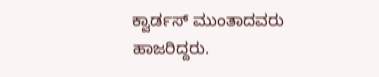ಕ್ವಾರ್ಡಸ್ ಮುಂತಾದವರು ಹಾಜರಿದ್ದರು.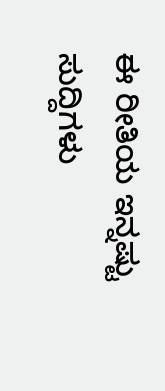ಈ ರೀತಿಯ ಇನ್ನಷ್ಟು ಸುದ್ದಿಗಳು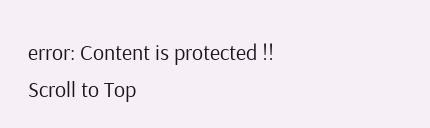error: Content is protected !!
Scroll to Top